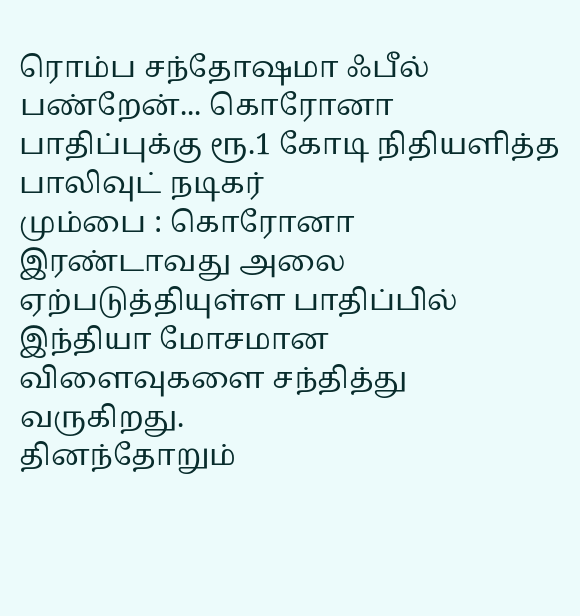ரொம்ப சந்தோஷமா ஃபீல் பண்றேன்... கொரோனா பாதிப்புக்கு ரூ.1 கோடி நிதியளித்த பாலிவுட் நடிகர்
மும்பை : கொரோனா இரண்டாவது அலை ஏற்படுத்தியுள்ள பாதிப்பில் இந்தியா மோசமான விளைவுகளை சந்தித்து வருகிறது.
தினந்தோறும்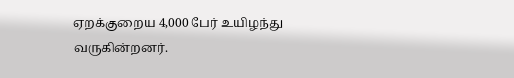ஏறக்குறைய 4,000 பேர் உயிழந்து வருகின்றனர்.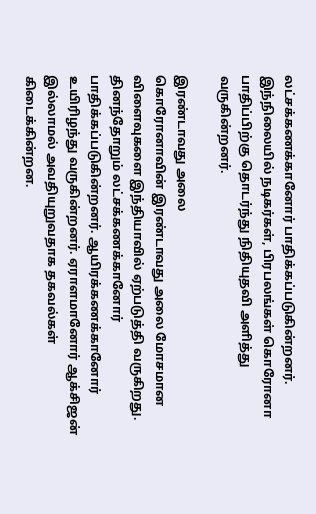லட்சக்கணக்கானோர் பாதிக்கப்படுகின்றனர்.
இந்நிலையில் நடிகர்கள், பிரபலங்கள் கொரோனா பாதிப்பிற்கு தொடர்ந்து நிதியுதவி அளித்து வருகின்றனர்.

இரண்டாவது அலை
கொரோனாவின் இரண்டாவது அலை மோசமான விளைவுகளை இந்தியாவில் ஏற்படுத்தி வருகிறது. தினந்தோறும் லட்சக்கணக்கானோர் பாதிக்கப்படுகின்றனர். ஆயிரக்கணக்கானோர் உயிரிழந்து வருகின்றனர். ஏராளமானோர் ஆக்சிஜன் இல்லாமல் அவதியுறுவதாக தகவல்கள் கிடைக்கின்றன.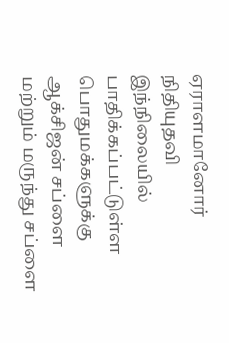ஏராளமானோர் நிதியுதவி
இந்நிலையில் பாதிக்கப்பட்டுள்ள பொதுமக்களுக்கு ஆக்சிஜன் சப்ளை மற்றும் மருந்து சப்ளை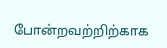போன்றவற்றிற்காக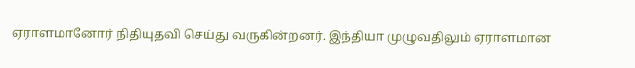ஏராளமானோர் நிதியுதவி செய்து வருகின்றனர். இந்தியா முழுவதிலும் ஏராளமான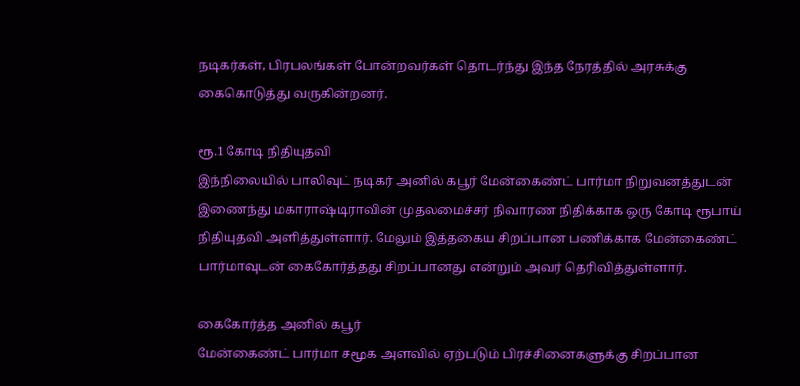நடிகர்கள், பிரபலங்கள் போன்றவர்கள் தொடர்ந்து இந்த நேரத்தில் அரசுக்கு கைகொடுத்து வருகின்றனர்.

ரூ.1 கோடி நிதியுதவி
இந்நிலையில் பாலிவுட் நடிகர் அனில் கபூர் மேன்கைண்ட் பார்மா நிறுவனத்துடன் இணைந்து மகாராஷ்டிராவின் முதலமைச்சர் நிவாரண நிதிக்காக ஒரு கோடி ரூபாய் நிதியுதவி அளித்துள்ளார். மேலும் இத்தகைய சிறப்பான பணிக்காக மேன்கைண்ட் பார்மாவுடன் கைகோர்த்தது சிறப்பானது என்றும் அவர் தெரிவித்துள்ளார்.

கைகோர்த்த அனில் கபூர்
மேன்கைண்ட் பார்மா சமூக அளவில் ஏற்படும் பிரச்சினைகளுக்கு சிறப்பான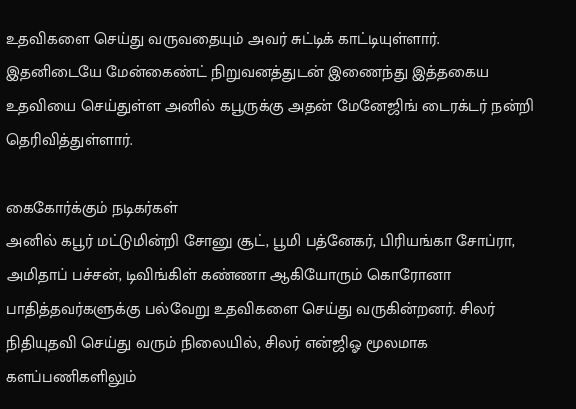உதவிகளை செய்து வருவதையும் அவர் சுட்டிக் காட்டியுள்ளார். இதனிடையே மேன்கைண்ட் நிறுவனத்துடன் இணைந்து இத்தகைய உதவியை செய்துள்ள அனில் கபூருக்கு அதன் மேனேஜிங் டைரக்டர் நன்றி தெரிவித்துள்ளார்.

கைகோர்க்கும் நடிகர்கள்
அனில் கபூர் மட்டுமின்றி சோனு சூட், பூமி பத்னேகர், பிரியங்கா சோப்ரா, அமிதாப் பச்சன், டிவிங்கிள் கண்ணா ஆகியோரும் கொரோனா பாதித்தவர்களுக்கு பல்வேறு உதவிகளை செய்து வருகின்றனர். சிலர் நிதியுதவி செய்து வரும் நிலையில், சிலர் என்ஜிஓ மூலமாக களப்பணிகளிலும்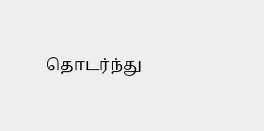தொடர்ந்து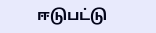ஈடுபட்டு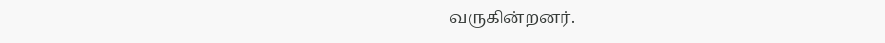வருகின்றனர்.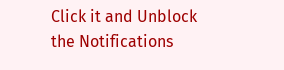Click it and Unblock the Notifications